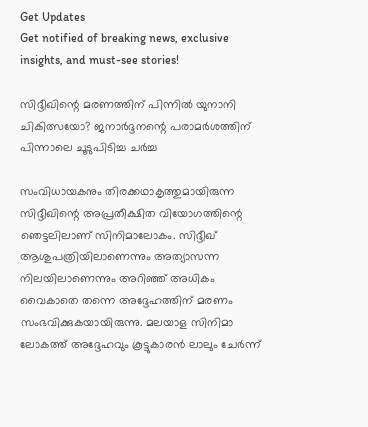Get Updates
Get notified of breaking news, exclusive insights, and must-see stories!

സിദ്ദീഖിന്റെ മരണത്തിന് പിന്നില്‍ യുനാനി ചികിത്സയോ? ജനാര്‍ദ്ദനന്റെ പരാമര്‍ശത്തിന് പിന്നാലെ ചൂടുപിടിച്ച ചര്‍ച്ച

സംവിധായകനും തിരക്കഥാകൃത്തുമായിരുന്ന സിദ്ദീഖിന്റെ അപ്രതീക്ഷിത വിയോഗത്തിന്റെ ഞെട്ടലിലാണ് സിനിമാലോകം. സിദ്ദീഖ് ആശുപത്രിയിലാണെന്നും അത്യാസന്ന നിലയിലാണെന്നും അറിഞ്ഞ് അധികം വൈകാതെ തന്നെ അദ്ദേഹത്തിന് മരണം സംഭവിക്കുകയായിരുന്നു. മലയാള സിനിമാ ലോകത്ത് അദ്ദേഹവും കൂട്ടുകാരന്‍ ലാലും ചേര്‍ന്ന്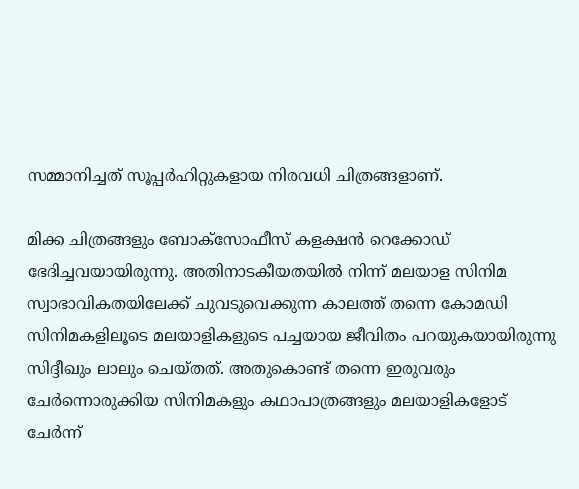സമ്മാനിച്ചത് സൂപ്പര്‍ഹിറ്റുകളായ നിരവധി ചിത്രങ്ങളാണ്.

മിക്ക ചിത്രങ്ങളും ബോക്‌സോഫീസ് കളക്ഷന്‍ റെക്കോഡ് ഭേദിച്ചവയായിരുന്നു. അതിനാടകീയതയില്‍ നിന്ന് മലയാള സിനിമ സ്വാഭാവികതയിലേക്ക് ചുവടുവെക്കുന്ന കാലത്ത് തന്നെ കോമഡി സിനിമകളിലൂടെ മലയാളികളുടെ പച്ചയായ ജീവിതം പറയുകയായിരുന്നു സിദ്ദീഖും ലാലും ചെയ്തത്. അതുകൊണ്ട് തന്നെ ഇരുവരും ചേര്‍ന്നൊരുക്കിയ സിനിമകളും കഥാപാത്രങ്ങളും മലയാളികളോട് ചേര്‍ന്ന്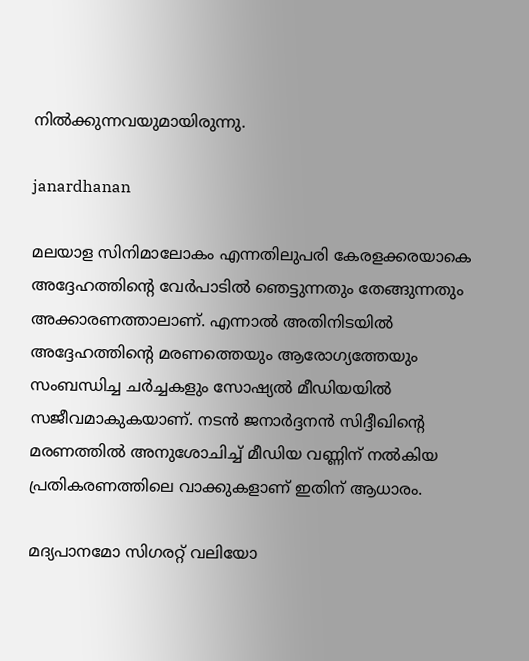നില്‍ക്കുന്നവയുമായിരുന്നു.

janardhanan

മലയാള സിനിമാലോകം എന്നതിലുപരി കേരളക്കരയാകെ അദ്ദേഹത്തിന്റെ വേര്‍പാടില്‍ ഞെട്ടുന്നതും തേങ്ങുന്നതും അക്കാരണത്താലാണ്. എന്നാല്‍ അതിനിടയില്‍ അദ്ദേഹത്തിന്റെ മരണത്തെയും ആരോഗ്യത്തേയും സംബന്ധിച്ച ചര്‍ച്ചകളും സോഷ്യല്‍ മീഡിയയില്‍ സജീവമാകുകയാണ്. നടന്‍ ജനാര്‍ദ്ദനന്‍ സിദ്ദീഖിന്റെ മരണത്തില്‍ അനുശോചിച്ച് മീഡിയ വണ്ണിന് നല്‍കിയ പ്രതികരണത്തിലെ വാക്കുകളാണ് ഇതിന് ആധാരം.

മദ്യപാനമോ സിഗരറ്റ് വലിയോ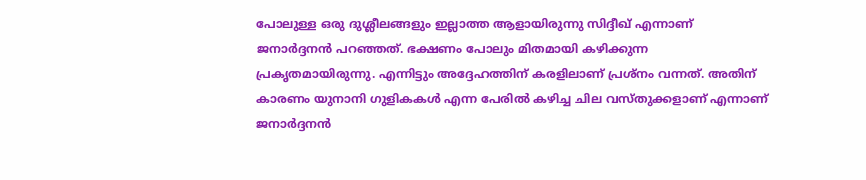പോലുള്ള ഒരു ദുശ്ലീലങ്ങളും ഇല്ലാത്ത ആളായിരുന്നു സിദ്ദീഖ് എന്നാണ് ജനാര്‍ദ്ദനന്‍ പറഞ്ഞത്. ഭക്ഷണം പോലും മിതമായി കഴിക്കുന്ന പ്രകൃതമായിരുന്നു. എന്നിട്ടും അദ്ദേഹത്തിന് കരളിലാണ് പ്രശ്‌നം വന്നത്. അതിന് കാരണം യുനാനി ഗുളികകള്‍ എന്ന പേരില്‍ കഴിച്ച ചില വസ്തുക്കളാണ് എന്നാണ് ജനാര്‍ദ്ദനന്‍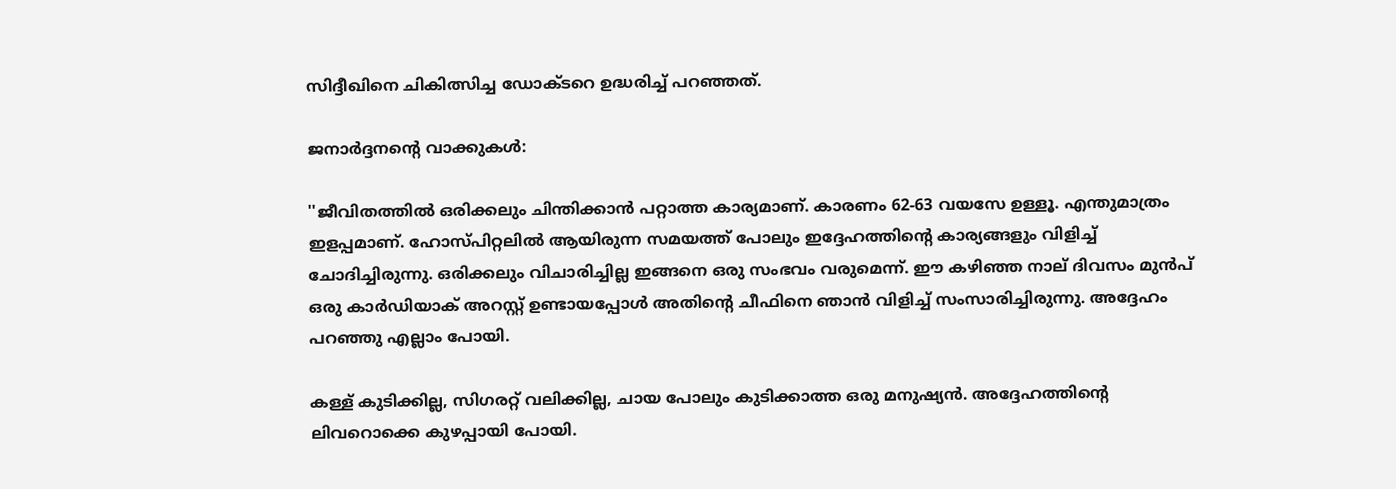സിദ്ദീഖിനെ ചികിത്സിച്ച ഡോക്ടറെ ഉദ്ധരിച്ച് പറഞ്ഞത്.

ജനാര്‍ദ്ദനന്റെ വാക്കുകള്‍:

''ജീവിതത്തില്‍ ഒരിക്കലും ചിന്തിക്കാന്‍ പറ്റാത്ത കാര്യമാണ്. കാരണം 62-63 വയസേ ഉള്ളൂ. എന്തുമാത്രം ഇളപ്പമാണ്. ഹോസ്പിറ്റലില്‍ ആയിരുന്ന സമയത്ത് പോലും ഇദ്ദേഹത്തിന്റെ കാര്യങ്ങളും വിളിച്ച് ചോദിച്ചിരുന്നു. ഒരിക്കലും വിചാരിച്ചില്ല ഇങ്ങനെ ഒരു സംഭവം വരുമെന്ന്. ഈ കഴിഞ്ഞ നാല് ദിവസം മുന്‍പ് ഒരു കാര്‍ഡിയാക് അറസ്റ്റ് ഉണ്ടായപ്പോള്‍ അതിന്റെ ചീഫിനെ ഞാന്‍ വിളിച്ച് സംസാരിച്ചിരുന്നു. അദ്ദേഹം പറഞ്ഞു എല്ലാം പോയി.

കള്ള് കുടിക്കില്ല, സിഗരറ്റ് വലിക്കില്ല, ചായ പോലും കുടിക്കാത്ത ഒരു മനുഷ്യന്‍. അദ്ദേഹത്തിന്റെ ലിവറൊക്കെ കുഴപ്പായി പോയി.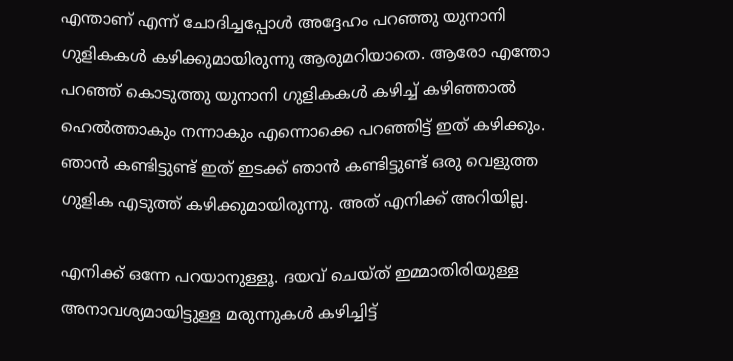എന്താണ് എന്ന് ചോദിച്ചപ്പോള്‍ അദ്ദേഹം പറഞ്ഞു യുനാനി ഗുളികകള്‍ കഴിക്കുമായിരുന്നു ആരുമറിയാതെ. ആരോ എന്തോ പറഞ്ഞ് കൊടുത്തു യുനാനി ഗുളികകള്‍ കഴിച്ച് കഴിഞ്ഞാല്‍ ഹെല്‍ത്താകും നന്നാകും എന്നൊക്കെ പറഞ്ഞിട്ട് ഇത് കഴിക്കും. ഞാന്‍ കണ്ടിട്ടുണ്ട് ഇത് ഇടക്ക് ഞാന്‍ കണ്ടിട്ടുണ്ട് ഒരു വെളുത്ത ഗുളിക എടുത്ത് കഴിക്കുമായിരുന്നു. അത് എനിക്ക് അറിയില്ല.

എനിക്ക് ഒന്നേ പറയാനുള്ളൂ. ദയവ് ചെയ്ത് ഇമ്മാതിരിയുള്ള അനാവശ്യമായിട്ടുള്ള മരുന്നുകള്‍ കഴിച്ചിട്ട്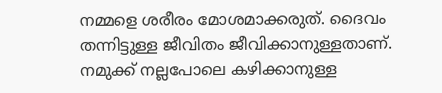നമ്മളെ ശരീരം മോശമാക്കരുത്. ദൈവം തന്നിട്ടുള്ള ജീവിതം ജീവിക്കാനുള്ളതാണ്. നമുക്ക് നല്ലപോലെ കഴിക്കാനുള്ള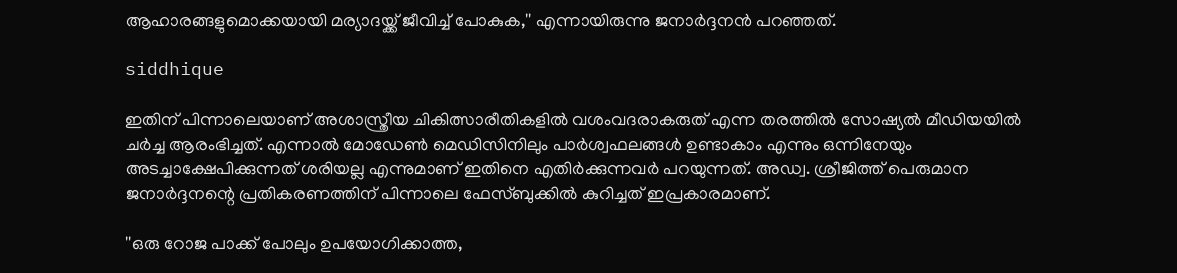ആഹാരങ്ങളുമൊക്കയായി മര്യാദയ്ക്ക് ജീവിച്ച് പോകുക,'' എന്നായിരുന്നു ജനാര്‍ദ്ദനന്‍ പറഞ്ഞത്.

siddhique

ഇതിന് പിന്നാലെയാണ് അശാസ്ത്രീയ ചികിത്സാരീതികളില്‍ വശംവദരാകരുത് എന്ന തരത്തില്‍ സോഷ്യല്‍ മീഡിയയില്‍ ചര്‍ച്ച ആരംഭിച്ചത്. എന്നാല്‍ മോഡേണ്‍ മെഡിസിനിലും പാര്‍ശ്വഫലങ്ങള്‍ ഉണ്ടാകാം എന്നും ഒന്നിനേയും അടച്ചാക്ഷേപിക്കുന്നത് ശരിയല്ല എന്നുമാണ് ഇതിനെ എതിര്‍ക്കുന്നവര്‍ പറയുന്നത്. അഡ്വ. ശ്രീജിത്ത് പെരുമാന ജനാര്‍ദ്ദനന്റെ പ്രതികരണത്തിന് പിന്നാലെ ഫേസ്ബുക്കില്‍ കുറിച്ചത് ഇപ്രകാരമാണ്.

''ഒരു റോജ പാക്ക് പോലും ഉപയോഗിക്കാത്ത,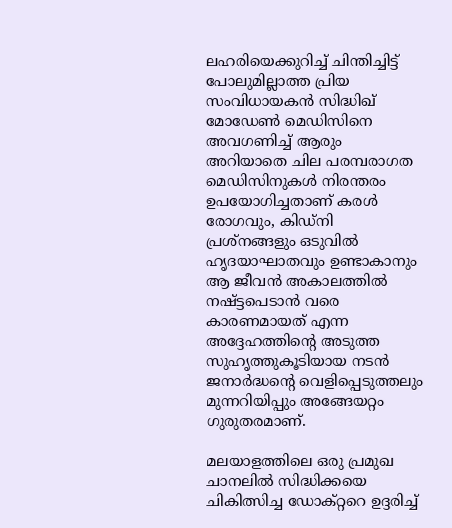ലഹരിയെക്കുറിച്ച് ചിന്തിച്ചിട്ട് പോലുമില്ലാത്ത പ്രിയ സംവിധായകന്‍ സിദ്ധിഖ് മോഡേണ്‍ മെഡിസിനെ അവഗണിച്ച് ആരും അറിയാതെ ചില പരമ്പരാഗത മെഡിസിനുകള്‍ നിരന്തരം ഉപയോഗിച്ചതാണ് കരള്‍ രോഗവും, കിഡ്‌നി പ്രശ്‌നങ്ങളും ഒടുവില്‍ ഹൃദയാഘാതവും ഉണ്ടാകാനും ആ ജീവന്‍ അകാലത്തില്‍ നഷ്ട്ടപെടാന്‍ വരെ കാരണമായത് എന്ന അദ്ദേഹത്തിന്റെ അടുത്ത സുഹൃത്തുകൂടിയായ നടന്‍ ജനാര്‍ദ്ധന്റെ വെളിപ്പെടുത്തലും മുന്നറിയിപ്പും അങ്ങേയറ്റം ഗുരുതരമാണ്.

മലയാളത്തിലെ ഒരു പ്രമുഖ ചാനലില്‍ സിദ്ധിക്കയെ ചികിത്സിച്ച ഡോക്റ്ററെ ഉദ്ദരിച്ച്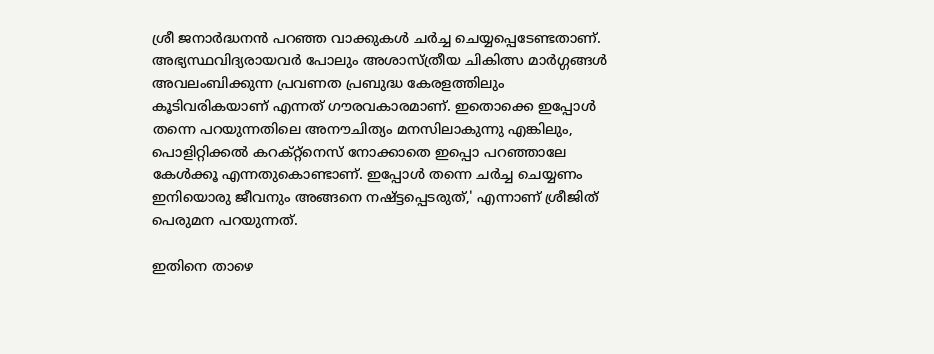ശ്രീ ജനാര്‍ദ്ധനന്‍ പറഞ്ഞ വാക്കുകള്‍ ചര്‍ച്ച ചെയ്യപ്പെടേണ്ടതാണ്. അഭ്യസ്ഥവിദ്യരായവര്‍ പോലും അശാസ്ത്രീയ ചികിത്സ മാര്‍ഗ്ഗങ്ങള്‍ അവലംബിക്കുന്ന പ്രവണത പ്രബുദ്ധ കേരളത്തിലും കൂടിവരികയാണ് എന്നത് ഗൗരവകാരമാണ്. ഇതൊക്കെ ഇപ്പോള്‍ തന്നെ പറയുന്നതിലെ അനൗചിത്യം മനസിലാകുന്നു എങ്കിലും, പൊളിറ്റിക്കല്‍ കറക്റ്റ്‌നെസ് നോക്കാതെ ഇപ്പൊ പറഞ്ഞാലേ കേള്‍ക്കൂ എന്നതുകൊണ്ടാണ്. ഇപ്പോള്‍ തന്നെ ചര്‍ച്ച ചെയ്യണം ഇനിയൊരു ജീവനും അങ്ങനെ നഷ്ട്ടപ്പെടരുത്,' എന്നാണ് ശ്രീജിത് പെരുമന പറയുന്നത്.

ഇതിനെ താഴെ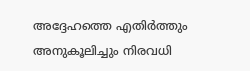അദ്ദേഹത്തെ എതിര്‍ത്തും അനുകൂലിച്ചും നിരവധി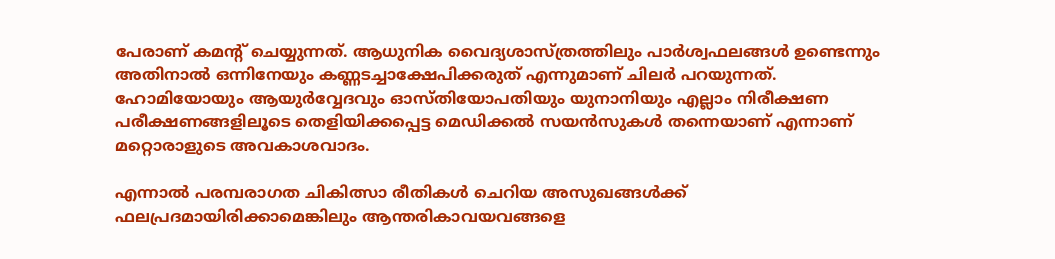പേരാണ് കമന്റ് ചെയ്യുന്നത്. ആധുനിക വൈദ്യശാസ്ത്രത്തിലും പാര്‍ശ്വഫലങ്ങള്‍ ഉണ്ടെന്നും അതിനാല്‍ ഒന്നിനേയും കണ്ണടച്ചാക്ഷേപിക്കരുത് എന്നുമാണ് ചിലര്‍ പറയുന്നത്. ഹോമിയോയും ആയുര്‍വ്വേദവും ഓസ്തിയോപതിയും യുനാനിയും എല്ലാം നിരീക്ഷണ പരീക്ഷണങ്ങളിലൂടെ തെളിയിക്കപ്പെട്ട മെഡിക്കല്‍ സയന്‍സുകള്‍ തന്നെയാണ് എന്നാണ് മറ്റൊരാളുടെ അവകാശവാദം.

എന്നാല്‍ പരമ്പരാഗത ചികിത്സാ രീതികള്‍ ചെറിയ അസുഖങ്ങള്‍ക്ക് ഫലപ്രദമായിരിക്കാമെങ്കിലും ആന്തരികാവയവങ്ങളെ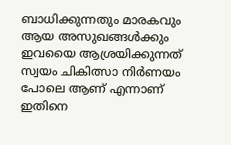ബാധിക്കുന്നതും മാരകവും ആയ അസുഖങ്ങള്‍ക്കും ഇവയൈ ആശ്രയിക്കുന്നത് സ്വയം ചികിത്സാ നിര്‍ണയം പോലെ ആണ് എന്നാണ് ഇതിനെ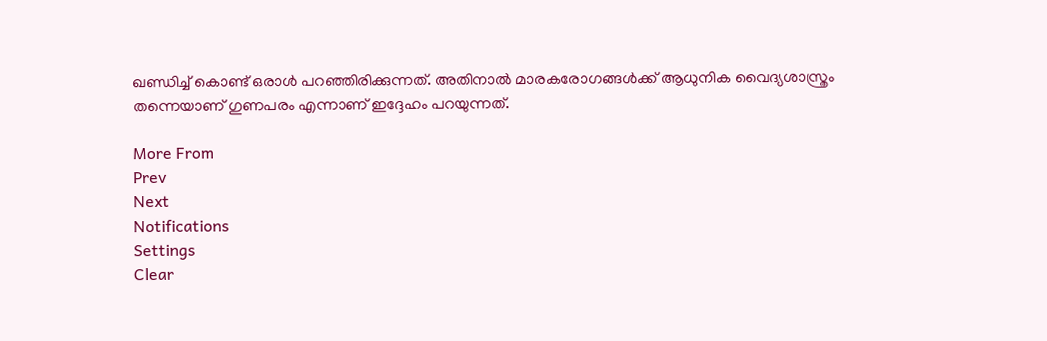ഖണ്ഡിച്ച് കൊണ്ട് ഒരാള്‍ പറഞ്ഞിരിക്കുന്നത്. അതിനാല്‍ മാരകരോഗങ്ങള്‍ക്ക് ആധുനിക വൈദ്യശാസ്ത്രം തന്നെയാണ് ഗുണപരം എന്നാണ് ഇദ്ദേഹം പറയുന്നത്.

More From
Prev
Next
Notifications
Settings
Clear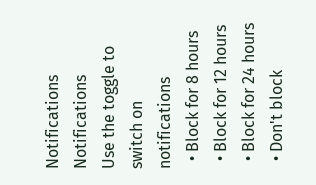Notifications
Notifications
Use the toggle to switch on notifications
  • Block for 8 hours
  • Block for 12 hours
  • Block for 24 hours
  • Don't block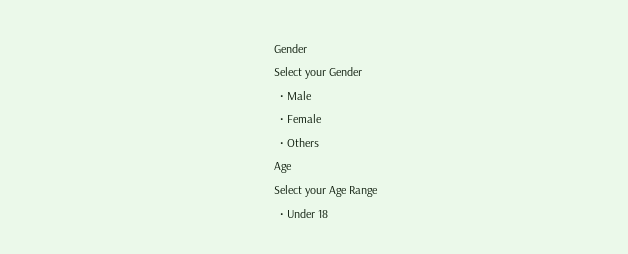Gender
Select your Gender
  • Male
  • Female
  • Others
Age
Select your Age Range
  • Under 18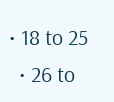• 18 to 25
  • 26 to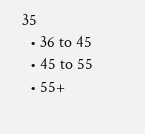35
  • 36 to 45
  • 45 to 55
  • 55+